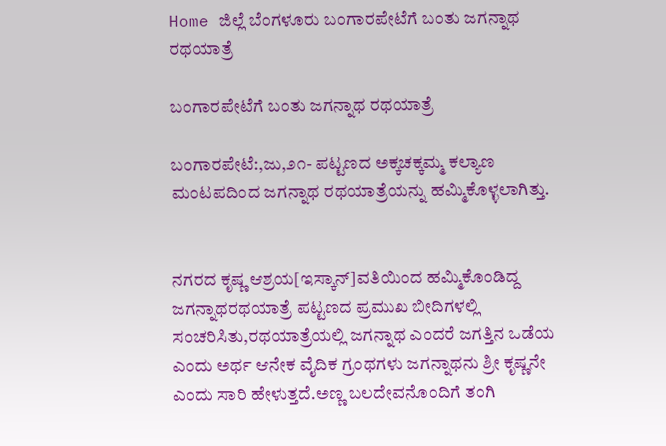Home ಜಿಲ್ಲೆ ಬೆಂಗಳೂರು ಬಂಗಾರಪೇಟೆಗೆ ಬಂತು ಜಗನ್ನಾಥ ರಥಯಾತ್ರೆ

ಬಂಗಾರಪೇಟೆಗೆ ಬಂತು ಜಗನ್ನಾಥ ರಥಯಾತ್ರೆ

ಬಂಗಾರಪೇಟೆ:,ಜು,೨೧- ಪಟ್ಟಣದ ಅಕ್ಕಚಕ್ಕಮ್ಮ ಕಲ್ಯಾಣ ಮಂಟಪದಿಂದ ಜಗನ್ನಾಥ ರಥಯಾತ್ರೆಯನ್ನು ಹಮ್ಮಿಕೊಳ್ಳಲಾಗಿತ್ತು.


ನಗರದ ಕೃಷ್ಣ ಆಶ್ರಯ[ಇಸ್ಕಾನ್]ವತಿಯಿಂದ ಹಮ್ಮಿಕೊಂಡಿದ್ದ ಜಗನ್ನಾಥರಥಯಾತ್ರೆ ಪಟ್ಟಣದ ಪ್ರಮುಖ ಬೀದಿಗಳಲ್ಲಿ ಸಂಚರಿಸಿತು,ರಥಯಾತ್ರೆಯಲ್ಲಿ ಜಗನ್ನಾಥ ಎಂದರೆ ಜಗತ್ತಿನ ಒಡೆಯ ಎಂದು ಅರ್ಥ ಆನೇಕ ವೈದಿಕ ಗ್ರಂಥಗಳು ಜಗನ್ನಾಥನು ಶ್ರೀ ಕೃಷ್ಣನೇ ಎಂದು ಸಾರಿ ಹೇಳುತ್ತದೆ.ಅಣ್ಣ ಬಲದೇವನೊಂದಿಗೆ ತಂಗಿ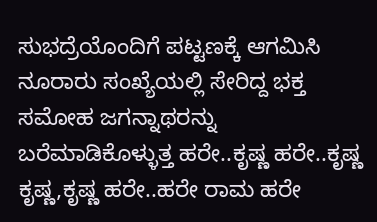ಸುಭದ್ರೆಯೊಂದಿಗೆ ಪಟ್ಟಣಕ್ಕೆ ಆಗಮಿಸಿ ನೂರಾರು ಸಂಖ್ಯೆಯಲ್ಲಿ ಸೇರಿದ್ದ ಭಕ್ತ ಸಮೋಹ ಜಗನ್ನಾಥರನ್ನು ಬರೆಮಾಡಿಕೊಳ್ಳುತ್ತ ಹರೇ..ಕೃಷ್ಣ ಹರೇ..ಕೃಷ್ಣ ಕೃಷ್ಣ,ಕೃಷ್ಣ ಹರೇ..ಹರೇ ರಾಮ ಹರೇ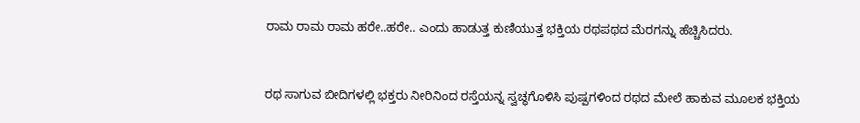ರಾಮ ರಾಮ ರಾಮ ಹರೇ..ಹರೇ.. ಎಂದು ಹಾಡುತ್ತ ಕುಣಿಯುತ್ತ ಭಕ್ತಿಯ ರಥಪಥದ ಮೆರಗನ್ನು ಹೆಚ್ಚಿಸಿದರು.


ರಥ ಸಾಗುವ ಬೀದಿಗಳಲ್ಲಿ ಭಕ್ತರು ನೀರಿನಿಂದ ರಸ್ತೆಯನ್ನ ಸ್ವಚ್ಥಗೊಳಿಸಿ ಪುಷ್ಪಗಳಿಂದ ರಥದ ಮೇಲೆ ಹಾಕುವ ಮೂಲಕ ಭಕ್ತಿಯ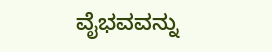ವೈಭವವನ್ನು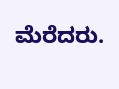ಮೆರೆದರು.